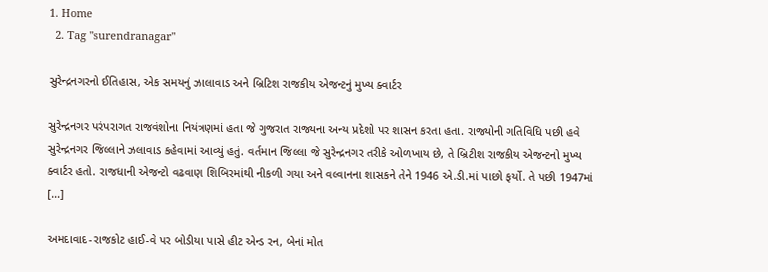1. Home
  2. Tag "surendranagar"

સુરેન્દ્રનગરનો ઈતિહાસ, એક સમયનું ઝાલાવાડ અને બ્રિટિશ રાજકીય એજન્ટનું મુખ્ય ક્વાર્ટર

સુરેન્દ્રનગર પરંપરાગત રાજવંશોના નિયંત્રણમાં હતા જે ગુજરાત રાજ્યના અન્ય પ્રદેશો પર શાસન કરતા હતા. રાજ્યોની ગતિવિધિ પછી હવે સુરેન્દ્રનગર જિલ્લાને ઝલાવાડ કહેવામાં આવ્યું હતું. વર્તમાન જિલ્લા જે સુરેન્દ્રનગર તરીકે ઓળખાય છે, તે બ્રિટીશ રાજકીય એજન્ટનો મુખ્ય ક્વાર્ટર હતો. રાજધાની એજન્ટો વઢવાણ શિબિરમાંથી નીકળી ગયા અને વલ્વાનના શાસકને તેને 1946 એ.ડી.માં પાછો ફર્યો. તે પછી 1947માં […]

અમદાવાદ-રાજકોટ હાઈ-વે પર બોડીયા પાસે હીટ એન્ડ રન, બેનાં મોત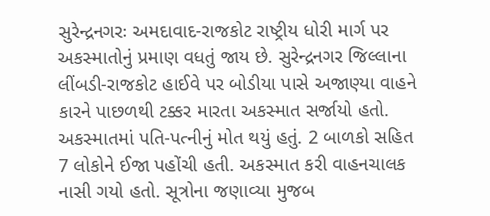સુરેન્દ્રનગરઃ અમદાવાદ-રાજકોટ રાષ્ટ્રીય ધોરી માર્ગ પર અકસ્માતોનું પ્રમાણ વધતું જાય છે. સુરેન્દ્રનગર જિલ્લાના લીંબડી-રાજકોટ હાઈવે પર બોડીયા પાસે અજાણ્યા વાહને કારને પાછળથી ટક્કર મારતા અકસ્માત સર્જાયો હતો. અકસ્માતમાં પતિ-પત્નીનું મોત થયું હતું. 2 બાળકો સહિત 7 લોકોને ઈજા પહોંચી હતી. અકસ્માત કરી વાહનચાલક નાસી ગયો હતો. સૂત્રોના જણાવ્યા મુજબ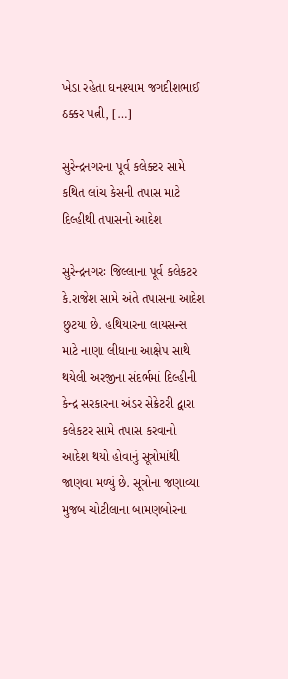ખેડા રહેતા ઘનશ્યામ જગદીશભાઈ ઠક્કર પત્ની, […]

સુરેન્દ્રનગરના પૂર્વ કલેક્ટર સામે કથિત લાંચ કેસની તપાસ માટે દિલ્હીથી તપાસનો આદેશ

સુરેન્દ્રનગરઃ જિલ્લાના પૂર્વ કલેકટર કે.રાજેશ સામે અંતે તપાસના આદેશ છુટયા છે. હથિયારના લાયસન્સ માટે નાણા લીધાના આક્ષેપ સાથે થયેલી અરજીના સંદર્ભમાં દિલ્હીની કેન્દ્ર સરકારના અંડર સેક્રેટરી દ્વારા કલેકટર સામે તપાસ કરવાનો આદેશ થયો હોવાનું સૂત્રોમાંથી જાણવા મળ્યું છે. સૂત્રોના જણાવ્યા મુજબ ચોટીલાના બામણબોરના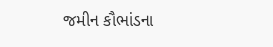જમીન કૌભાંડના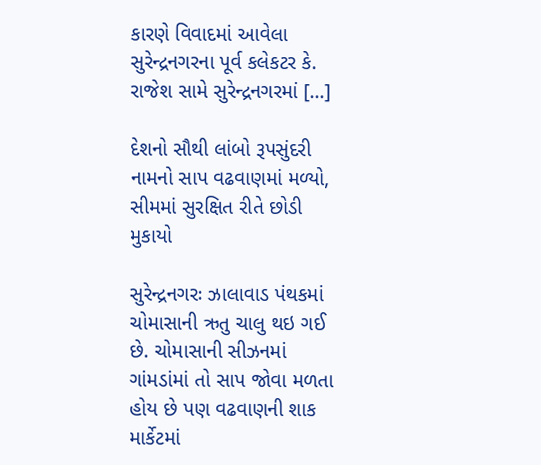કારણે વિવાદમાં આવેલા સુરેન્દ્રનગરના પૂર્વ કલેકટર કે. રાજેશ સામે સુરેન્દ્રનગરમાં […]

દેશનો સૌથી લાંબો રૂપસુંદરી નામનો સાપ વઢવાણમાં મળ્યો, સીમમાં સુરક્ષિત રીતે છોડી મુકાયો

સુરેન્દ્રનગરઃ ઝાલાવાડ પંથકમાં ચોમાસાની ઋતુ ચાલુ થઇ ગઈ છે. ચોમાસાની સીઝનમાં ગાંમડાંમાં તો સાપ જોવા મળતા હોય છે પણ વઢવાણની શાક માર્કેટમાં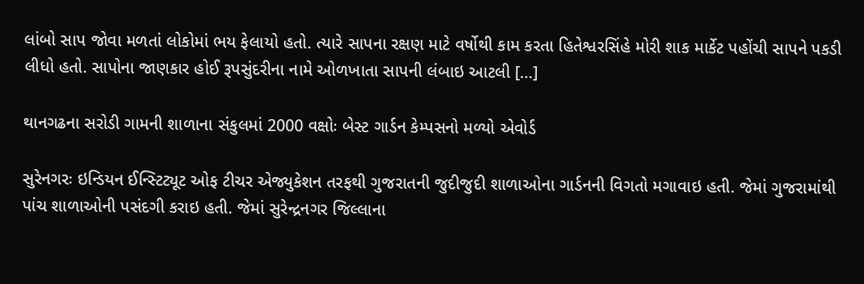લાંબો સાપ જોવા મળતાં લોકોમાં ભય ફેલાયો હતો. ત્યારે સાપના રક્ષણ માટે વર્ષોથી કામ કરતા હિતેશ્વરસિંહે મોરી શાક માર્કેટ પહોંચી સાપને પકડી લીધો હતો. સાપોના જાણકાર હોઈ રૂપસુંદરીના નામે ઓળખાતા સાપની લંબાઇ આટલી […]

થાનગઢના સરોડી ગામની શાળાના સંકુલમાં 2000 વક્ષોઃ બેસ્ટ ગાર્ડન કેમ્પસનો મળ્યો એવોર્ડ

સુરેનગરઃ ઇન્ડિયન ઈન્સ્ટિટ્યૂટ ઓફ ટીચર એજ્યુકેશન તરફથી ગુજરાતની જુદીજુદી શાળાઓના ગાર્ડનની વિગતો મગાવાઇ હતી. જેમાં ગુજરામાંથી પાંચ શાળાઓની પસંદગી કરાઇ હતી. જેમાં સુરેન્દ્રનગર જિલ્લાના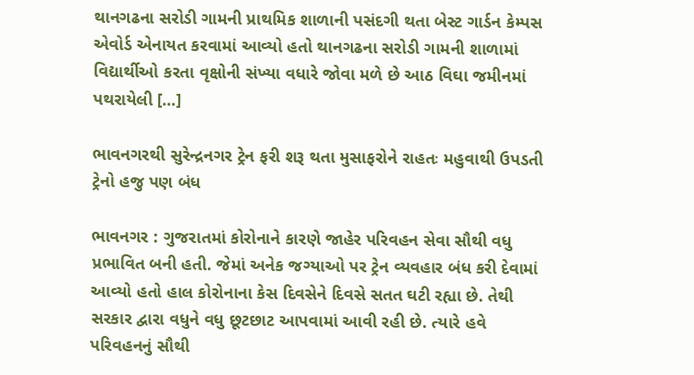થાનગઢના સરોડી ગામની પ્રાથમિક શાળાની પસંદગી થતા બેસ્ટ ગાર્ડન કેમ્પસ એવોર્ડ એનાયત કરવામાં આવ્યો હતો થાનગઢના સરોડી ગામની શાળામાં વિદ્યાર્થીઓ કરતા વૃક્ષોની સંખ્યા વધારે જોવા મળે છે આઠ વિઘા જમીનમાં પથરાયેલી […]

ભાવનગરથી સુરેન્દ્રનગર ટ્રેન ફરી શરૂ થતા મુસાફરોને રાહતઃ મહુવાથી ઉપડતી ટ્રેનો હજુ પણ બંધ

ભાવનગર : ગુજરાતમાં કોરોનાને કારણે જાહેર પરિવહન સેવા સૌથી વધુ પ્રભાવિત બની હતી. જેમાં અનેક જગ્યાઓ પર ટ્રેન વ્યવહાર બંધ કરી દેવામાં આવ્યો હતો હાલ કોરોનાના કેસ દિવસેને દિવસે સતત ઘટી રહ્યા છે. તેથી સરકાર દ્વારા વધુને વધુ છૂટછાટ આપવામાં આવી રહી છે. ત્યારે હવે પરિવહનનું સૌથી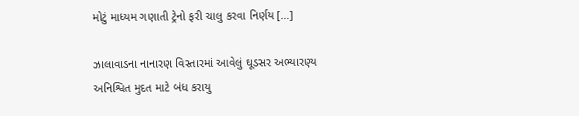મોટું માધ્યમ ગણાતી ટ્રેનો ફરી ચાલુ કરવા નિર્ણય […]

ઝાલાવાડના નાનારણ વિસ્તારમાં આવેલું ઘૂડસર અભ્યારણ્ય અનિશ્વિત મુદત માટે બંધ કરાયુ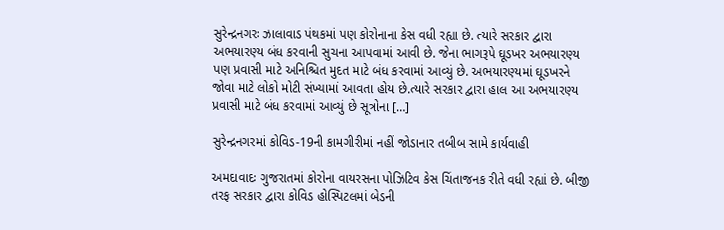સુરેન્દ્રનગરઃ ઝાલાવાડ પંથકમાં પણ કોરોનાના કેસ વધી રહ્યા છે. ત્યારે સરકાર દ્વારા અભયારણ્ય બંધ કરવાની સુચના આપવામાં આવી છે. જેના ભાગરૂપે ઘૂડખર અભયારણ્ય પણ પ્રવાસી માટે અનિશ્ચિત મુદત માટે બંધ કરવામાં આવ્યું છે. અભયારણ્યમાં ઘૂડખરને જોવા માટે લોકો મોટી સંખ્યામાં આવતા હોય છે.ત્યારે સરકાર દ્વારા હાલ આ અભયારણ્ય પ્રવાસી માટે બંધ કરવામાં આવ્યું છે સૂત્રોના […]

સુરેન્દ્રનગરમાં કોવિડ-19ની કામગીરીમાં નહીં જોડાનાર તબીબ સામે કાર્યવાહી

અમદાવાદઃ ગુજરાતમાં કોરોના વાયરસના પોઝિટિવ કેસ ચિંતાજનક રીતે વધી રહ્યાં છે. બીજી તરફ સરકાર દ્વારા કોવિડ હોસ્પિટલમાં બેડની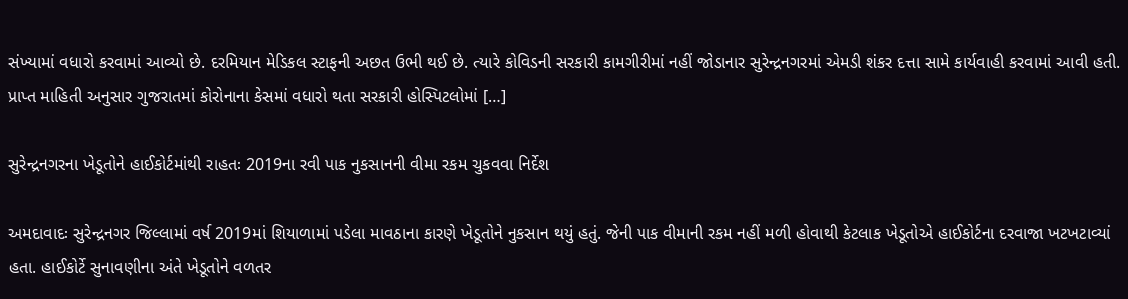સંખ્યામાં વધારો કરવામાં આવ્યો છે. દરમિયાન મેડિકલ સ્ટાફની અછત ઉભી થઈ છે. ત્યારે કોવિડની સરકારી કામગીરીમાં નહીં જોડાનાર સુરેન્દ્રનગરમાં એમડી શંકર દત્તા સામે કાર્યવાહી કરવામાં આવી હતી. પ્રાપ્ત માહિતી અનુસાર ગુજરાતમાં કોરોનાના કેસમાં વધારો થતા સરકારી હોસ્પિટલોમાં […]

સુરેન્દ્રનગરના ખેડૂતોને હાઈકોર્ટમાંથી રાહતઃ 2019ના રવી પાક નુકસાનની વીમા રકમ ચુકવવા નિર્દેશ

અમદાવાદઃ સુરેન્દ્રનગર જિલ્લામાં વર્ષ 2019માં શિયાળામાં પડેલા માવઠાના કારણે ખેડૂતોને નુકસાન થયું હતું. જેની પાક વીમાની રકમ નહીં મળી હોવાથી કેટલાક ખેડૂતોએ હાઈકોર્ટના દરવાજા ખટખટાવ્યાં હતા. હાઈકોર્ટે સુનાવણીના અંતે ખેડૂતોને વળતર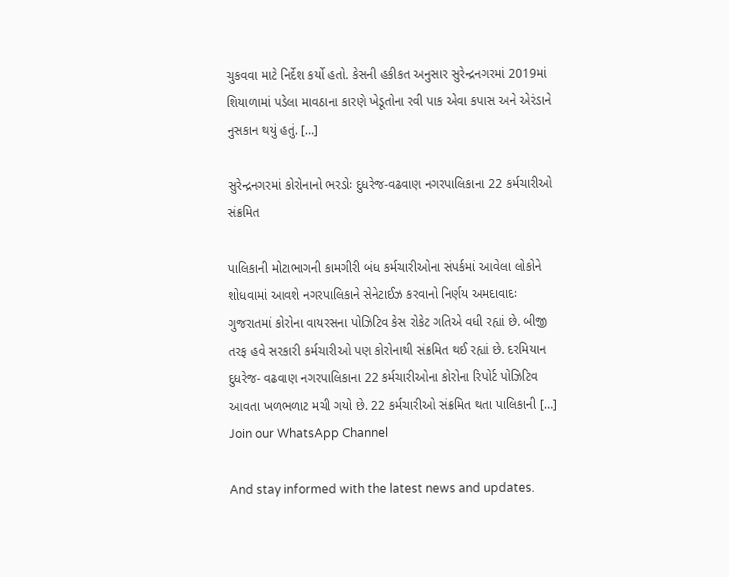ચુકવવા માટે નિર્દેશ કર્યો હતો. કેસની હકીકત અનુસાર સુરેન્દ્રનગરમાં 2019માં શિયાળામાં પડેલા માવઠાના કારણે ખેડૂતોના રવી પાક એવા કપાસ અને એરંડાને નુસકાન થયું હતું. […]

સુરેન્દ્રનગરમાં કોરોનાનો ભરડોઃ દુધરેજ-વઢવાણ નગરપાલિકાના 22 કર્મચારીઓ સંક્રમિત

પાલિકાની મોટાભાગની કામગીરી બંધ કર્મચારીઓના સંપર્કમાં આવેલા લોકોને શોધવામાં આવશે નગરપાલિકાને સેનેટાઈઝ કરવાનો નિર્ણય અમદાવાદઃ ગુજરાતમાં કોરોના વાયરસના પોઝિટિવ કેસ રોકેટ ગતિએ વધી રહ્યાં છે. બીજી તરફ હવે સરકારી કર્મચારીઓ પણ કોરોનાથી સંક્રમિત થઈ રહ્યાં છે. દરમિયાન દુધરેજ- વઢવાણ નગરપાલિકાના 22 કર્મચારીઓના કોરોના રિપોર્ટ પોઝિટિવ આવતા ખળભળાટ મચી ગયો છે. 22 કર્મચારીઓ સંક્રમિત થતા પાલિકાની […]
Join our WhatsApp Channel

And stay informed with the latest news and updates.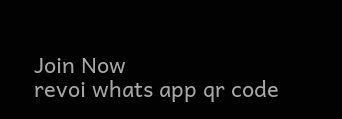Join Now
revoi whats app qr code